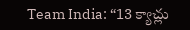Team India: “13 క్యాచ్లు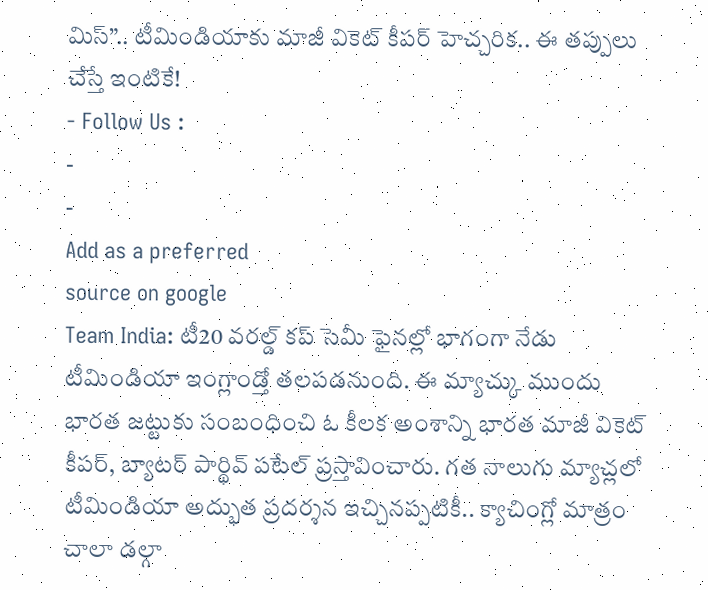మిస్”.. టీమిండియాకు మాజీ వికెట్ కీపర్ హెచ్చరిక.. ఈ తప్పులు చేస్తే ఇంటికే!
- Follow Us :
-
-
Add as a preferred
source on google
Team India: టీ20 వరల్డ్ కప్ సెమీ ఫైనల్లో భాగంగా నేడు టీమిండియా ఇంగ్లాండ్తో తలపడనుంది. ఈ మ్యాచ్కు ముందు భారత జట్టుకు సంబంధించి ఓ కీలక అంశాన్ని భారత మాజీ వికెట్ కీపర్, బ్యాటర్ పార్థివ్ పటేల్ ప్రస్తావించారు. గత నాలుగు మ్యాచ్లలో టీమిండియా అద్భుత ప్రదర్శన ఇచ్చినప్పటికీ.. క్యాచింగ్లో మాత్రం చాలా డల్గా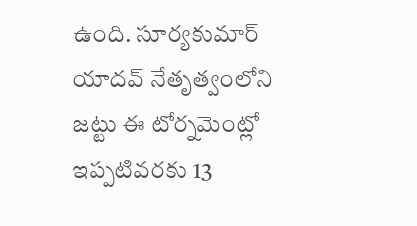ఉంది. సూర్యకుమార్ యాదవ్ నేతృత్వంలోని జట్టు ఈ టోర్నమెంట్లో ఇప్పటివరకు 13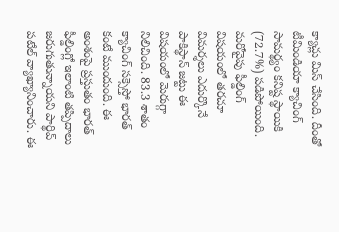క్యాచ్లు మిస్ చేసింది. దీంతో టీమిండియా క్యాచింగ్ సామర్థ్యం కనిష్ట స్థాయికి (72.7%) పడిపోయింది. మరోవైపు ఫీల్డింగ్ విషయంలో తరచూ విమర్శలు ఎదుర్కొనే పాకిస్థాన్ జట్టు ఈ విషయంలో మెరుగ్గా నిలిచింది. 83.3 శాతం క్యాచింగ్ సక్సెస్తో భారత్ కంటే ముందుంది. ఈ అంశంపై ప్రస్తుతం భారత్ ఫీల్డింగ్లో ఇలాంటి తప్పిదాలు జరుగుతున్నాయని పార్థివ్ పటేల్ వ్యాఖ్యానించారు. ఈ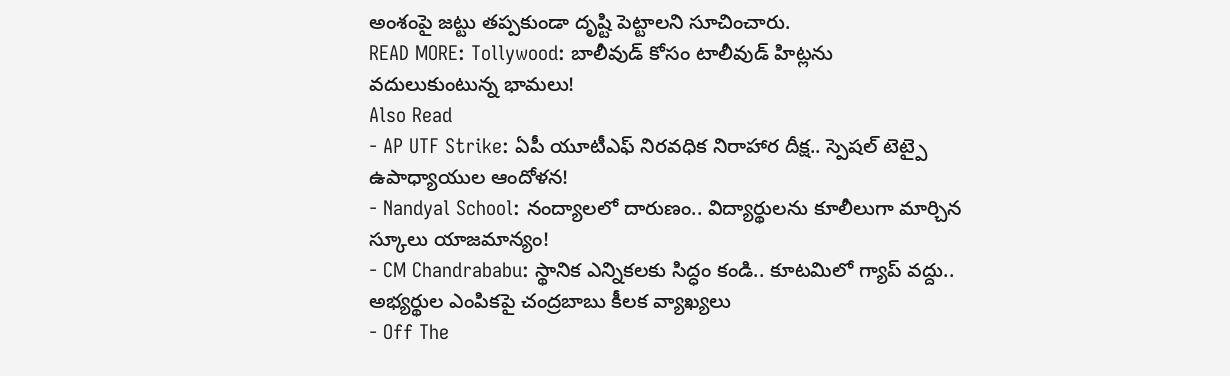అంశంపై జట్టు తప్పకుండా దృష్టి పెట్టాలని సూచించారు.
READ MORE: Tollywood: బాలీవుడ్ కోసం టాలీవుడ్ హిట్లను వదులుకుంటున్న భామలు!
Also Read
- AP UTF Strike: ఏపీ యూటీఎఫ్ నిరవధిక నిరాహార దీక్ష.. స్పెషల్ టెట్పై ఉపాధ్యాయుల ఆందోళన!
- Nandyal School: నంద్యాలలో దారుణం.. విద్యార్థులను కూలీలుగా మార్చిన స్కూలు యాజమాన్యం!
- CM Chandrababu: స్థానిక ఎన్నికలకు సిద్ధం కండి.. కూటమిలో గ్యాప్ వద్దు.. అభ్యర్థుల ఎంపికపై చంద్రబాబు కీలక వ్యాఖ్యలు
- Off The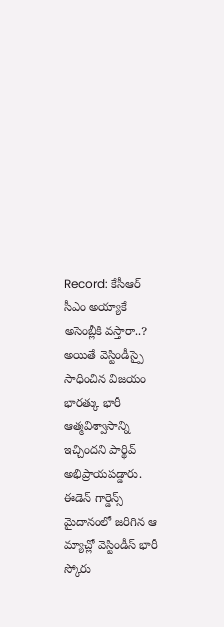Record: కేసీఆర్ సీఎం అయ్యాకే అసెంబ్లీకి వస్తారా..?
అయితే వెస్టిండీస్పై సాధించిన విజయం భారత్కు భారీ ఆత్మవిశ్వాసాన్ని ఇచ్చిందని పార్థివ్ అభిప్రాయపడ్డారు. ఈడెన్ గార్డెన్స్ మైదానంలో జరిగిన ఆ మ్యాచ్లో వెస్టిండీస్ భారీ స్కోరు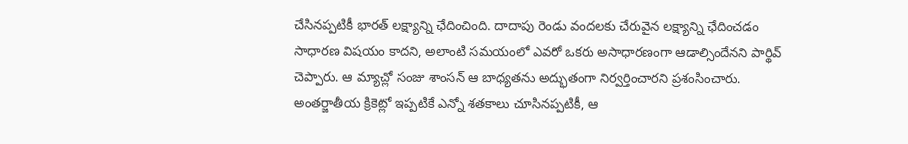చేసినప్పటికీ భారత్ లక్ష్యాన్ని ఛేదించింది. దాదాపు రెండు వందలకు చేరువైన లక్ష్యాన్ని ఛేదించడం సాధారణ విషయం కాదని, అలాంటి సమయంలో ఎవరో ఒకరు అసాధారణంగా ఆడాల్సిందేనని పార్థివ్ చెప్పారు. ఆ మ్యాచ్లో సంజు శాంసన్ ఆ బాధ్యతను అద్భుతంగా నిర్వర్తించారని ప్రశంసించారు. అంతర్జాతీయ క్రికెట్లో ఇప్పటికే ఎన్నో శతకాలు చూసినప్పటికీ, ఆ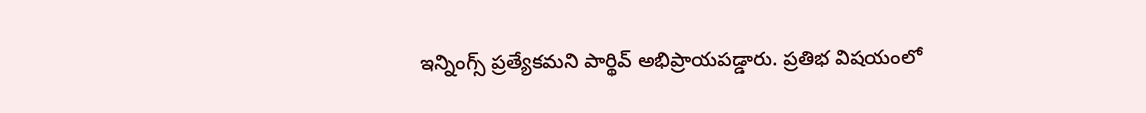ఇన్నింగ్స్ ప్రత్యేకమని పార్థివ్ అభిప్రాయపడ్డారు. ప్రతిభ విషయంలో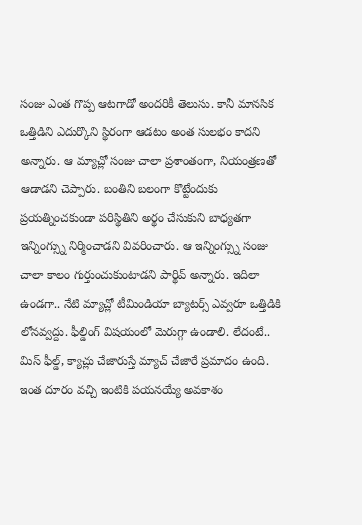సంజు ఎంత గొప్ప ఆటగాడో అందరికీ తెలుసు. కానీ మానసిక ఒత్తిడిని ఎదుర్కొని స్థిరంగా ఆడటం అంత సులభం కాదని అన్నారు. ఆ మ్యాచ్లో సంజు చాలా ప్రశాంతంగా, నియంత్రణతో ఆడాడని చెప్పారు. బంతిని బలంగా కొట్టేందుకు ప్రయత్నించకుండా పరిస్థితిని అర్థం చేసుకుని బాధ్యతగా ఇన్నింగ్స్ను నిర్మించాడని వివరించారు. ఆ ఇన్నింగ్స్ను సంజు చాలా కాలం గుర్తుంచుకుంటాడని పార్థివ్ అన్నారు. ఇదిలా ఉండగా.. నేటి మ్యాచ్లో టీమిండియా బ్యాటర్స్ ఎవ్వరూ ఒత్తిడికి లోనవ్వద్దు. ఫీల్డింగ్ విషయంలో మెరుగ్గా ఉండాలి. లేదంటే.. మిస్ ఫీల్డ్, క్యాచ్లు చేజారుస్తే మ్యాచ్ చేజారే ప్రమాదం ఉంది. ఇంత దూరం వచ్చి ఇంటికి పయనయ్యే అవకాశం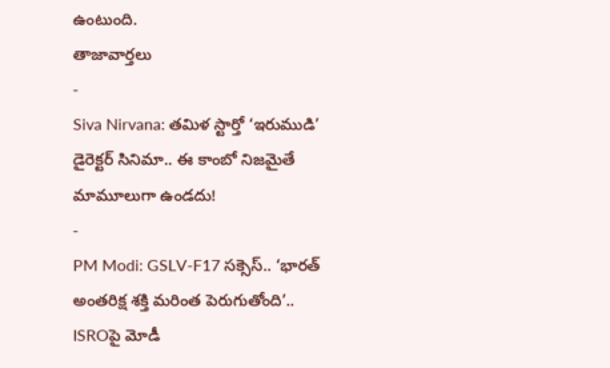ఉంటుంది.
తాజావార్తలు
-
Siva Nirvana: తమిళ స్టార్తో ‘ఇరుముడి’ డైరెక్టర్ సినిమా.. ఈ కాంబో నిజమైతే మామూలుగా ఉండదు!
-
PM Modi: GSLV-F17 సక్సెస్.. ‘భారత్ అంతరిక్ష శక్తి మరింత పెరుగుతోంది’.. ISROపై మోడీ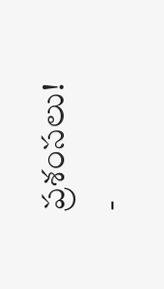ప్రశంసలు!
-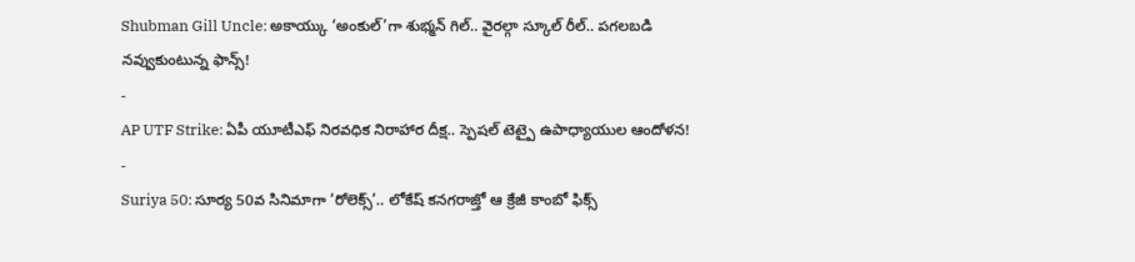Shubman Gill Uncle: అకాయ్కు ‘అంకుల్’గా శుభ్మన్ గిల్.. వైరల్గా స్కూల్ రీల్.. పగలబడి నవ్వుకుంటున్న ఫాన్స్!
-
AP UTF Strike: ఏపీ యూటీఎఫ్ నిరవధిక నిరాహార దీక్ష.. స్పెషల్ టెట్పై ఉపాధ్యాయుల ఆందోళన!
-
Suriya 50: సూర్య 50వ సినిమాగా ‘రోలెక్స్’.. లోకేష్ కనగరాజ్తో ఆ క్రేజీ కాంబో ఫిక్స్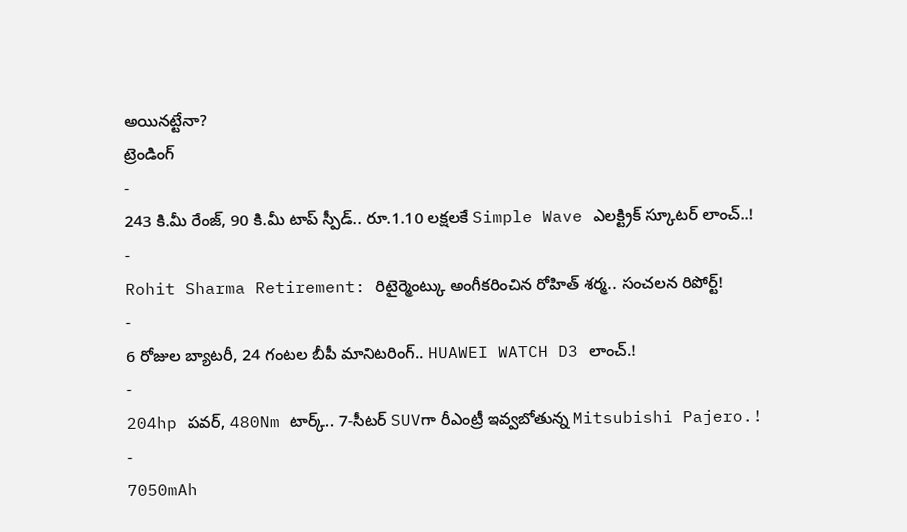అయినట్టేనా?
ట్రెండింగ్
-
243 కి.మీ రేంజ్, 90 కి.మీ టాప్ స్పీడ్.. రూ.1.10 లక్షలకే Simple Wave ఎలక్ట్రిక్ స్కూటర్ లాంచ్..!
-
Rohit Sharma Retirement: రిటైర్మెంట్కు అంగీకరించిన రోహిత్ శర్మ.. సంచలన రిపోర్ట్!
-
6 రోజుల బ్యాటరీ, 24 గంటల బీపీ మానిటరింగ్.. HUAWEI WATCH D3 లాంచ్.!
-
204hp పవర్, 480Nm టార్క్.. 7-సీటర్ SUVగా రీఎంట్రీ ఇవ్వబోతున్న Mitsubishi Pajero.!
-
7050mAh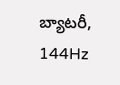బ్యాటరీ, 144Hz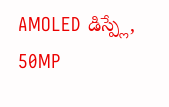AMOLED డిస్ప్లే, 50MP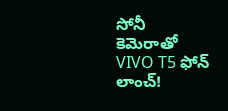సోనీ కెమెరాతో VIVO T5 ఫోన్ లాంచ్!